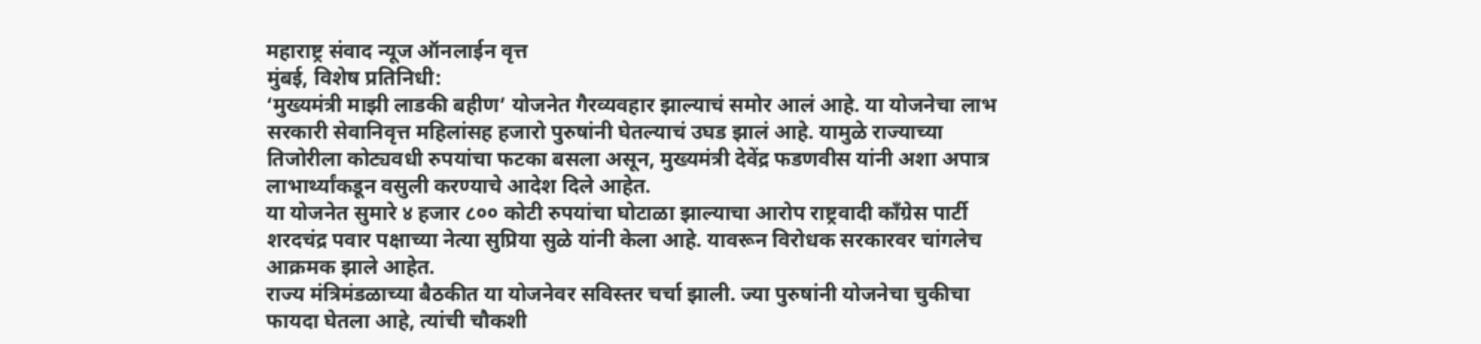महाराष्ट्र संवाद न्यूज ऑनलाईन वृत्त
मुंबई, विशेष प्रतिनिधी:
‘मुख्यमंत्री माझी लाडकी बहीण’ योजनेत गैरव्यवहार झाल्याचं समोर आलं आहे. या योजनेचा लाभ सरकारी सेवानिवृत्त महिलांसह हजारो पुरुषांनी घेतल्याचं उघड झालं आहे. यामुळे राज्याच्या तिजोरीला कोट्यवधी रुपयांचा फटका बसला असून, मुख्यमंत्री देवेंद्र फडणवीस यांनी अशा अपात्र लाभार्थ्यांकडून वसुली करण्याचे आदेश दिले आहेत.
या योजनेत सुमारे ४ हजार ८०० कोटी रुपयांचा घोटाळा झाल्याचा आरोप राष्ट्रवादी काँग्रेस पार्टी शरदचंद्र पवार पक्षाच्या नेत्या सुप्रिया सुळे यांनी केला आहे. यावरून विरोधक सरकारवर चांगलेच आक्रमक झाले आहेत.
राज्य मंत्रिमंडळाच्या बैठकीत या योजनेवर सविस्तर चर्चा झाली. ज्या पुरुषांनी योजनेचा चुकीचा फायदा घेतला आहे, त्यांची चौकशी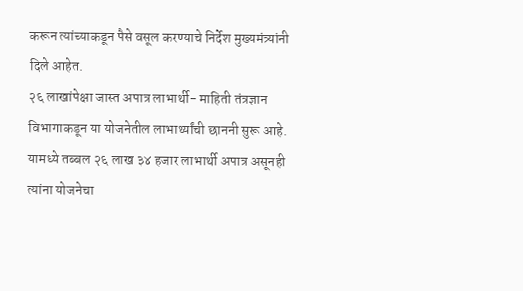करून त्यांच्याकडून पैसे वसूल करण्याचे निर्देश मुख्यमंत्र्यांनी दिले आहेत.
२६ लाखांपेक्षा जास्त अपात्र लाभार्थी- माहिती तंत्रज्ञान विभागाकडून या योजनेतील लाभार्थ्यांची छाननी सुरू आहे. यामध्ये तब्बल २६ लाख ३४ हजार लाभार्थी अपात्र असूनही त्यांना योजनेचा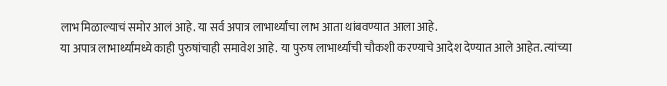लाभ मिळाल्याचं समोर आलं आहे. या सर्व अपात्र लाभार्थ्यांचा लाभ आता थांबवण्यात आला आहे.
या अपात्र लाभार्थ्यांमध्ये काही पुरुषांचाही समावेश आहे. या पुरुष लाभार्थ्यांची चौकशी करण्याचे आदेश देण्यात आले आहेत. त्यांच्या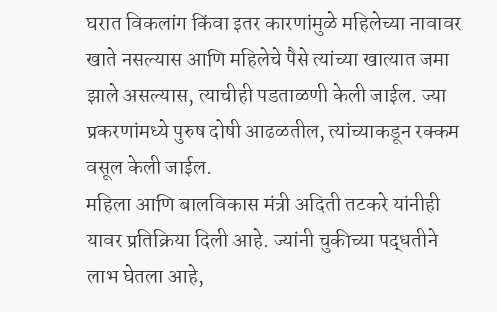घरात विकलांग किंवा इतर कारणांमुळे महिलेच्या नावावर खाते नसल्यास आणि महिलेचे पैसे त्यांच्या खात्यात जमा झाले असल्यास, त्याचीही पडताळणी केली जाईल. ज्या प्रकरणांमध्ये पुरुष दोषी आढळतील, त्यांच्याकडून रक्कम वसूल केली जाईल.
महिला आणि बालविकास मंत्री अदिती तटकरे यांनीही यावर प्रतिक्रिया दिली आहे. ज्यांनी चुकीच्या पद्धतीने लाभ घेतला आहे,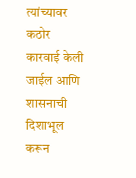त्यांच्यावर कठोर कारवाई केली जाईल आणि शासनाची दिशाभूल करून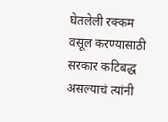घेतलेली रक्कम वसूल करण्यासाठी सरकार कटिबद्ध असल्याचं त्यांनी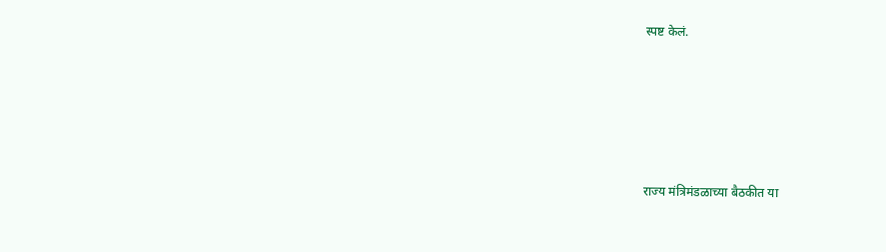स्पष्ट केलं.





राज्य मंत्रिमंडळाच्या बैठकीत या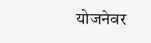योजनेवर